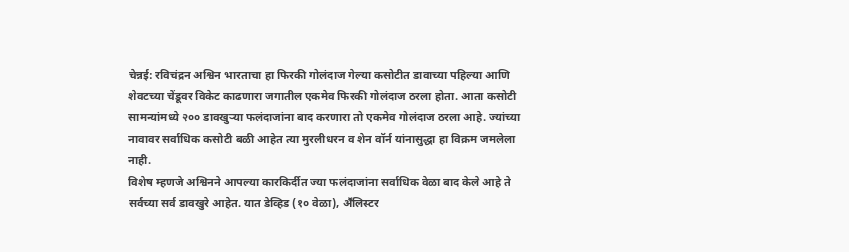चेन्नई: रविचंद्रन अश्विन भारताचा हा फिरकी गोलंदाज गेल्या कसोटीत डावाच्या पहिल्या आणि शेवटच्या चेंडूवर विकेट काढणारा जगातील एकमेव फिरकी गोलंदाज ठरला होता. आता कसोटी सामन्यांमध्ये २०० डावखुऱ्या फलंदाजांना बाद करणारा तो एकमेव गोलंदाज ठरला आहे. ज्यांच्या नावावर सर्वाधिक कसोटी बळी आहेत त्या मुरलीधरन व शेन वॉर्न यांनासुद्धा हा विक्रम जमलेला नाही.
विशेष म्हणजे अश्विनने आपल्या कारकिर्दीत ज्या फलंदाजांना सर्वाधिक वेळा बाद केले आहे ते सर्वच्या सर्व डावखुरे आहेत. यात डेव्हिड (१० वेळा), अॕलिस्टर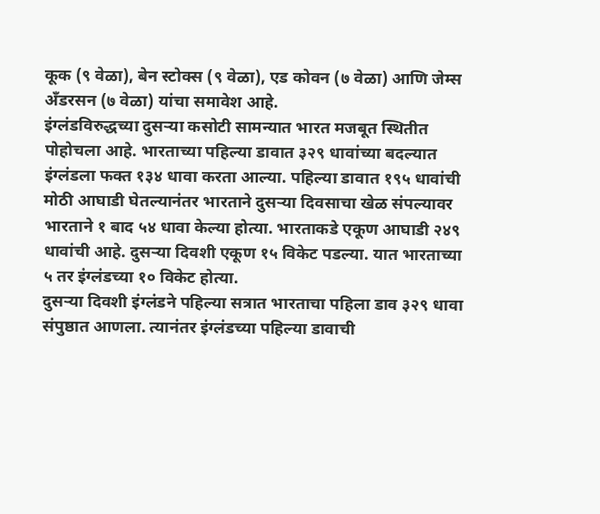कूक (९ वेळा), बेन स्टोक्स (९ वेळा), एड कोवन (७ वेळा) आणि जेम्स अँडरसन (७ वेळा) यांचा समावेश आहे.
इंग्लंडविरुद्धच्या दुसऱ्या कसोटी सामन्यात भारत मजबूत स्थितीत पोहोचला आहे. भारताच्या पहिल्या डावात ३२९ धावांच्या बदल्यात इंग्लंडला फक्त १३४ धावा करता आल्या. पहिल्या डावात १९५ धावांची मोठी आघाडी घेतल्यानंतर भारताने दुसऱ्या दिवसाचा खेळ संपल्यावर भारताने १ बाद ५४ धावा केल्या होत्या. भारताकडे एकूण आघाडी २४९ धावांची आहे. दुसऱ्या दिवशी एकूण १५ विकेट पडल्या. यात भारताच्या ५ तर इंग्लंडच्या १० विकेट होत्या.
दुसऱ्या दिवशी इंग्लंडने पहिल्या सत्रात भारताचा पहिला डाव ३२९ धावा संपुष्ठात आणला. त्यानंतर इंग्लंडच्या पहिल्या डावाची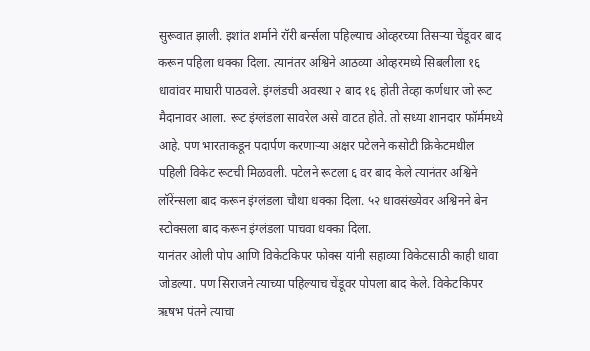सुरूवात झाली. इशांत शर्माने रॉरी बर्न्सला पहिल्याच ओव्हरच्या तिसऱ्या चेंडूवर बाद करून पहिला धक्का दिला. त्यानंतर अश्विने आठव्या ओव्हरमध्ये सिबलीला १६ धावांवर माघारी पाठवले. इंग्लंडची अवस्था २ बाद १६ होती तेव्हा कर्णधार जो रूट मैदानावर आला. रूट इंग्लंडला सावरेल असे वाटत होते. तो सध्या शानदार फॉर्ममध्ये आहे. पण भारताकडून पदार्पण करणाऱ्या अक्षर पटेलने कसोटी क्रिकेटमधील पहिली विकेट रूटची मिळवली. पटेलने रूटला ६ वर बाद केले त्यानंतर अश्विने लॉरेंन्सला बाद करून इंग्लंडला चौथा धक्का दिला. ५२ धावसंख्येवर अश्विनने बेन स्टोक्सला बाद करून इंग्लंडला पाचवा धक्का दिला.
यानंतर ओली पोप आणि विकेटकिपर फोक्स यांनी सहाव्या विकेटसाठी काही धावा जोडल्या. पण सिराजने त्याच्या पहिल्याच चेंडूवर पोपला बाद केले. विकेटकिपर ऋषभ पंतने त्याचा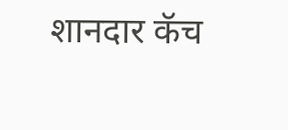शानदार कॅच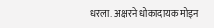धरला. अक्षरने धोकादायक मोइन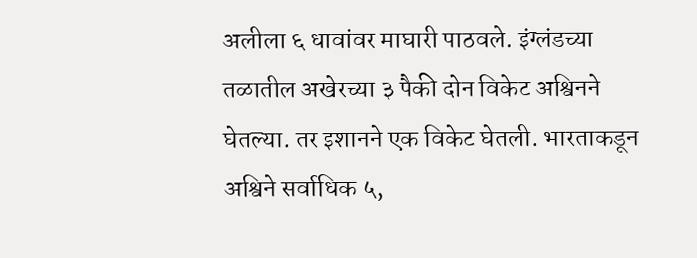अलीला ६ धावांवर माघारी पाठवले. इंग्लंडच्या तळातील अखेरच्या ३ पैकी दोन विकेट अश्विनने घेतल्या. तर इशानने एक विकेट घेतली. भारताकडून अश्विने सर्वाधिक ५,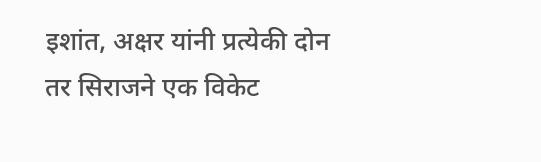इशांत, अक्षर यांनी प्रत्येकी दोन तर सिराजने एक विकेट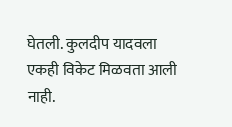घेतली. कुलदीप यादवला एकही विकेट मिळवता आली नाही.